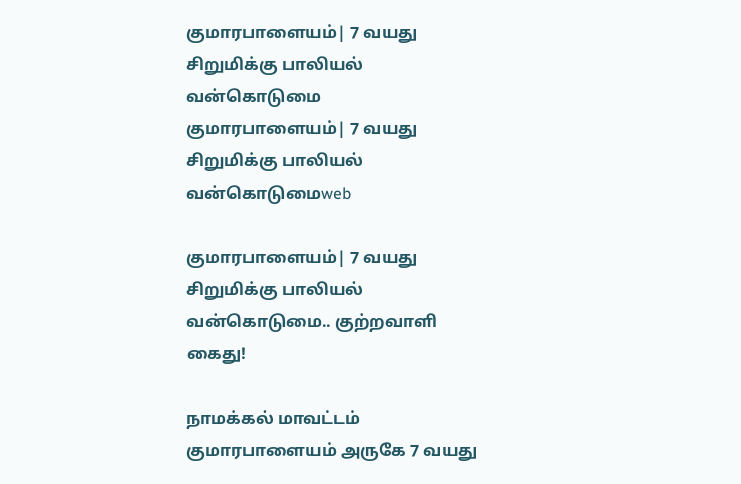குமாரபாளையம்| 7 வயது சிறுமிக்கு பாலியல் வன்கொடுமை
குமாரபாளையம்| 7 வயது சிறுமிக்கு பாலியல் வன்கொடுமைweb

குமாரபாளையம்| 7 வயது சிறுமிக்கு பாலியல் வன்கொடுமை.. குற்றவாளி கைது!

நாமக்கல் மாவட்டம் குமாரபாளையம் அருகே 7 வயது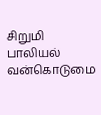சிறுமி பாலியல் வன்கொடுமை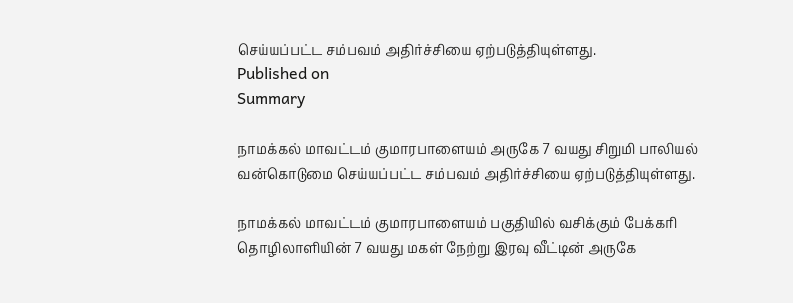செய்யப்பட்ட சம்பவம் அதிர்ச்சியை ஏற்படுத்தியுள்ளது.
Published on
Summary

நாமக்கல் மாவட்டம் குமாரபாளையம் அருகே 7 வயது சிறுமி பாலியல் வன்கொடுமை செய்யப்பட்ட சம்பவம் அதிர்ச்சியை ஏற்படுத்தியுள்ளது.

நாமக்கல் மாவட்டம் குமாரபாளையம் பகுதியில் வசிக்கும் பேக்கரி தொழிலாளியின் 7 வயது மகள் நேற்று இரவு வீட்டின் அருகே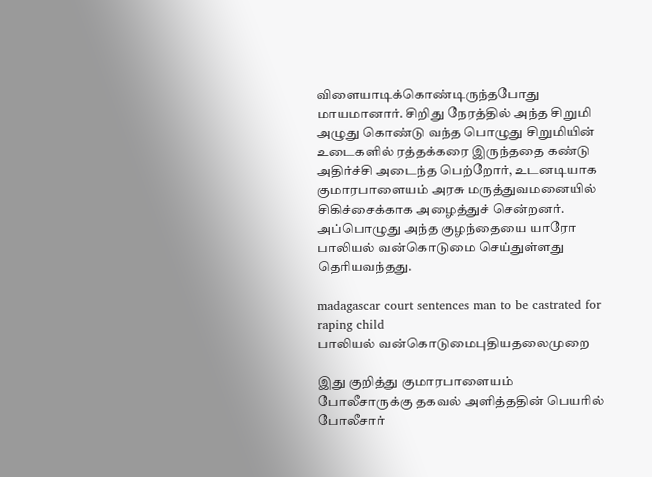விளையாடிக்கொண்டிருந்தபோது மாயமானார். சிறிது நேரத்தில் அந்த சிறுமி அழுது கொண்டு வந்த பொழுது சிறுமியின் உடைகளில் ரத்தக்கரை இருந்ததை கண்டு அதிர்ச்சி அடைந்த பெற்றோர், உடனடியாக குமாரபாளையம் அரசு மருத்துவமனையில் சிகிச்சைக்காக அழைத்துச் சென்றனர். அப்பொழுது அந்த குழந்தையை யாரோ பாலியல் வன்கொடுமை செய்துள்ளது தெரியவந்தது.

madagascar court sentences man to be castrated for raping child
பாலியல் வன்கொடுமைபுதியதலைமுறை

இது குறித்து குமாரபாளையம் போலீசாருக்கு தகவல் அளித்ததின் பெயரில் போலீசார்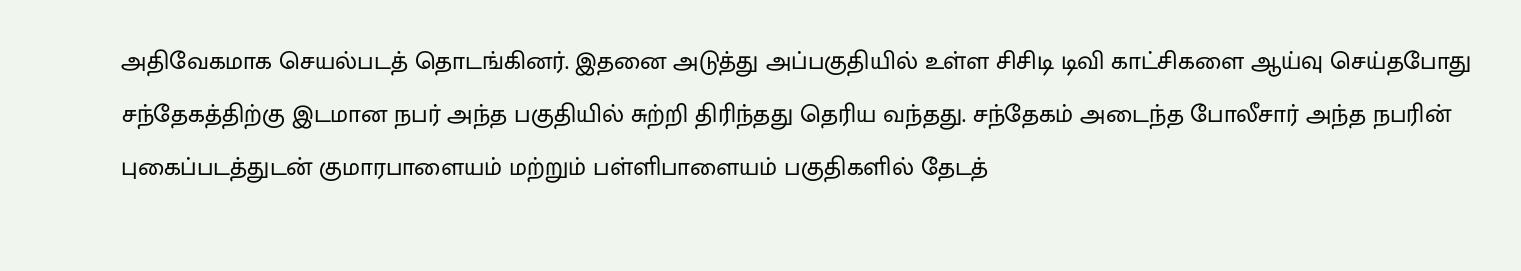அதிவேகமாக செயல்படத் தொடங்கினர். இதனை அடுத்து அப்பகுதியில் உள்ள சிசிடி டிவி காட்சிகளை ஆய்வு செய்தபோது சந்தேகத்திற்கு இடமான நபர் அந்த பகுதியில் சுற்றி திரிந்தது தெரிய வந்தது. சந்தேகம் அடைந்த போலீசார் அந்த நபரின் புகைப்படத்துடன் குமாரபாளையம் மற்றும் பள்ளிபாளையம் பகுதிகளில் தேடத்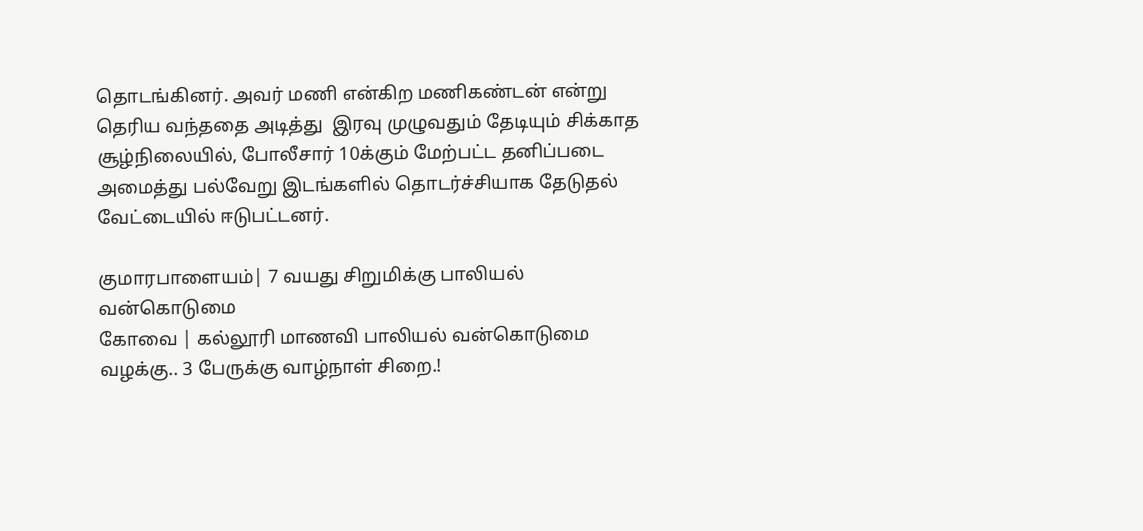தொடங்கினர். அவர் மணி என்கிற மணிகண்டன் என்று தெரிய வந்ததை அடித்து  இரவு முழுவதும் தேடியும் சிக்காத சூழ்நிலையில், போலீசார் 10க்கும் மேற்பட்ட தனிப்படை அமைத்து பல்வேறு இடங்களில் தொடர்ச்சியாக தேடுதல் வேட்டையில் ஈடுபட்டனர்.

குமாரபாளையம்| 7 வயது சிறுமிக்கு பாலியல் வன்கொடுமை
கோவை | கல்லூரி மாணவி பாலியல் வன்கொடுமை வழக்கு.. 3 பேருக்கு வாழ்நாள் சிறை.!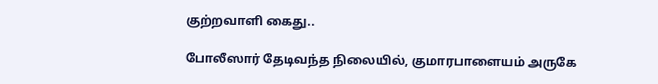குற்றவாளி கைது..

போலீஸார் தேடிவந்த நிலையில், குமாரபாளையம் அருகே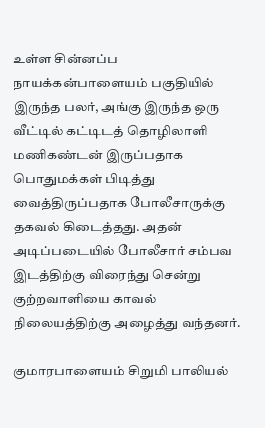உள்ள சின்னப்ப நாயக்கன்பாளையம் பகுதியில் இருந்த பலர், அங்கு இருந்த ஒரு வீட்டில் கட்டிடத் தொழிலாளி மணிகண்டன் இருப்பதாக பொதுமக்கள் பிடித்து வைத்திருப்பதாக போலீசாருக்கு தகவல் கிடைத்தது. அதன் அடிப்படையில் போலீசார் சம்பவ இடத்திற்கு விரைந்து சென்று குற்றவாளியை காவல் நிலையத்திற்கு அழைத்து வந்தனர்.

குமாரபாளையம் சிறுமி பாலியல்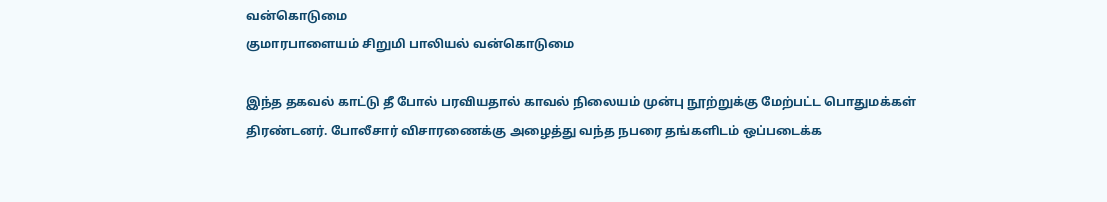வன்கொடுமை
குமாரபாளையம் சிறுமி பாலியல் வன்கொடுமை

இந்த தகவல் காட்டு தீ போல் பரவியதால் காவல் நிலையம் முன்பு நூற்றுக்கு மேற்பட்ட பொதுமக்கள் திரண்டனர். போலீசார் விசாரணைக்கு அழைத்து வந்த நபரை தங்களிடம் ஒப்படைக்க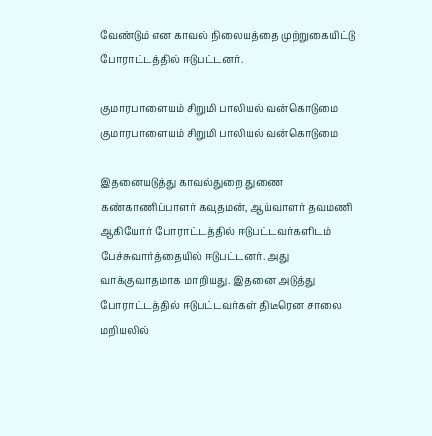வேண்டும் என காவல் நிலையத்தை முற்றுகையிட்டு போராட்டத்தில் ஈடுபட்டனர்.

குமாரபாளையம் சிறுமி பாலியல் வன்கொடுமை
குமாரபாளையம் சிறுமி பாலியல் வன்கொடுமை

இதனையடுத்து காவல்துறை துணை கண்காணிப்பாளர் கவுதமன், ஆய்வாளர் தவமணி ஆகியோர் போராட்டத்தில் ஈடுபட்டவர்களிடம் பேச்சுவார்த்தையில் ஈடுபட்டனர். அது வாக்குவாதமாக மாறியது. இதனை அடுத்து போராட்டத்தில் ஈடுபட்டவர்கள் திடீரென சாலை மறியலில்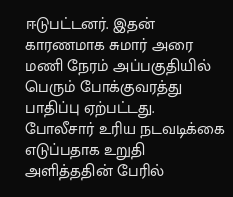ஈடுபட்டனர். இதன் காரணமாக சுமார் அரை மணி நேரம் அப்பகுதியில் பெரும் போக்குவரத்து பாதிப்பு ஏற்பட்டது. போலீசார் உரிய நடவடிக்கை எடுப்பதாக உறுதி அளித்ததின் பேரில்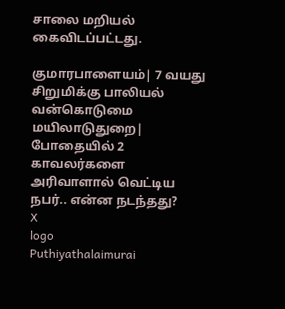சாலை மறியல் கைவிடப்பட்டது.

குமாரபாளையம்| 7 வயது சிறுமிக்கு பாலியல் வன்கொடுமை
மயிலாடுதுறை| போதையில் 2 காவலர்களை அரிவாளால் வெட்டிய நபர்.. என்ன நடந்தது?
X
logo
Puthiyathalaimurai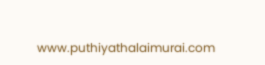www.puthiyathalaimurai.com